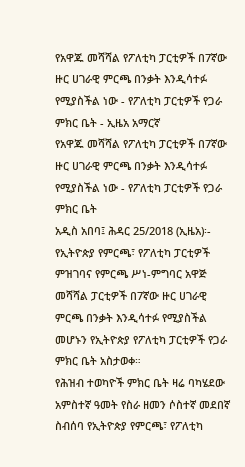የአዋጁ መሻሻል የፖለቲካ ፓርቲዎች በ7ኛው ዙር ሀገራዊ ምርጫ በንቃት እንዲሳተፉ የሚያስችል ነው - የፖለቲካ ፓርቲዎች የጋራ ምክር ቤት - ኢዜአ አማርኛ
የአዋጁ መሻሻል የፖለቲካ ፓርቲዎች በ7ኛው ዙር ሀገራዊ ምርጫ በንቃት እንዲሳተፉ የሚያስችል ነው - የፖለቲካ ፓርቲዎች የጋራ ምክር ቤት
አዲስ አበባ፤ ሕዳር 25/2018 (ኢዜአ)፡- የኢትዮጵያ የምርጫ፣ የፖለቲካ ፓርቲዎች ምዝገባና የምርጫ ሥነ-ምግባር አዋጅ መሻሻል ፓርቲዎች በ7ኛው ዙር ሀገራዊ ምርጫ በንቃት እንዲሳተፉ የሚያስችል መሆኑን የኢትዮጵያ የፖለቲካ ፓርቲዎች የጋራ ምክር ቤት አስታወቀ።
የሕዝብ ተወካዮች ምክር ቤት ዛሬ ባካሄደው አምስተኛ ዓመት የስራ ዘመን ሶስተኛ መደበኛ ስብሰባ የኢትዮጵያ የምርጫ፣ የፖለቲካ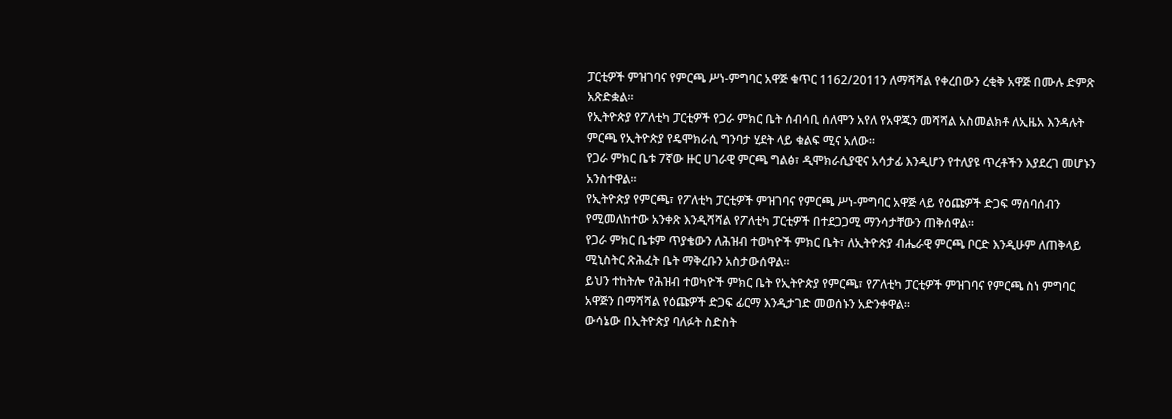ፓርቲዎች ምዝገባና የምርጫ ሥነ-ምግባር አዋጅ ቁጥር 1162/2011ን ለማሻሻል የቀረበውን ረቂቅ አዋጅ በሙሉ ድምጽ አጽድቋል።
የኢትዮጵያ የፖለቲካ ፓርቲዎች የጋራ ምክር ቤት ሰብሳቢ ሰለሞን አየለ የአዋጁን መሻሻል አስመልክቶ ለኢዜአ እንዳሉት ምርጫ የኢትዮጵያ የዴሞክራሲ ግንባታ ሂደት ላይ ቁልፍ ሚና አለው።
የጋራ ምክር ቤቱ 7ኛው ዙር ሀገራዊ ምርጫ ግልፅ፣ ዲሞክራሲያዊና አሳታፊ እንዲሆን የተለያዩ ጥረቶችን እያደረገ መሆኑን አንስተዋል።
የኢትዮጵያ የምርጫ፣ የፖለቲካ ፓርቲዎች ምዝገባና የምርጫ ሥነ-ምግባር አዋጅ ላይ የዕጩዎች ድጋፍ ማሰባሰብን የሚመለከተው አንቀጽ እንዲሻሻል የፖለቲካ ፓርቲዎች በተደጋጋሚ ማንሳታቸውን ጠቅሰዋል።
የጋራ ምክር ቤቱም ጥያቄውን ለሕዝብ ተወካዮች ምክር ቤት፣ ለኢትዮጵያ ብሔራዊ ምርጫ ቦርድ እንዲሁም ለጠቅላይ ሚኒስትር ጽሕፈት ቤት ማቅረቡን አስታውሰዋል።
ይህን ተከትሎ የሕዝብ ተወካዮች ምክር ቤት የኢትዮጵያ የምርጫ፣ የፖለቲካ ፓርቲዎች ምዝገባና የምርጫ ስነ ምግባር አዋጅን በማሻሻል የዕጩዎች ድጋፍ ፊርማ እንዲታገድ መወሰኑን አድንቀዋል።
ውሳኔው በኢትዮጵያ ባለፉት ስድስት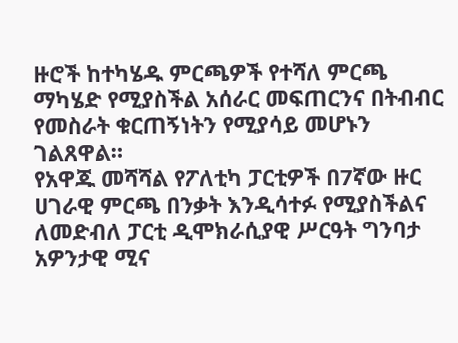ዙሮች ከተካሄዱ ምርጫዎች የተሻለ ምርጫ ማካሄድ የሚያስችል አሰራር መፍጠርንና በትብብር የመስራት ቁርጠኝነትን የሚያሳይ መሆኑን ገልጸዋል።
የአዋጁ መሻሻል የፖለቲካ ፓርቲዎች በ7ኛው ዙር ሀገራዊ ምርጫ በንቃት እንዲሳተፉ የሚያስችልና ለመድብለ ፓርቲ ዲሞክራሲያዊ ሥርዓት ግንባታ አዎንታዊ ሚና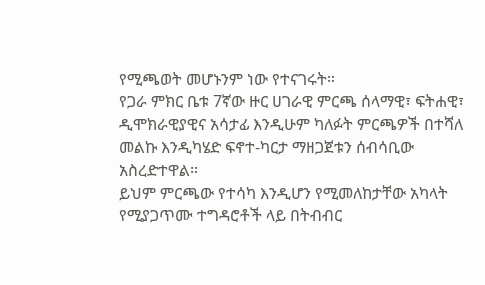የሚጫወት መሆኑንም ነው የተናገሩት።
የጋራ ምክር ቤቱ 7ኛው ዙር ሀገራዊ ምርጫ ሰላማዊ፣ ፍትሐዊ፣ ዲሞክራዊያዊና አሳታፊ እንዲሁም ካለፉት ምርጫዎች በተሻለ መልኩ እንዲካሄድ ፍኖተ-ካርታ ማዘጋጀቱን ሰብሳቢው አስረድተዋል።
ይህም ምርጫው የተሳካ እንዲሆን የሚመለከታቸው አካላት የሚያጋጥሙ ተግዳሮቶች ላይ በትብብር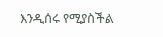እንዲሰሩ የሚያስችል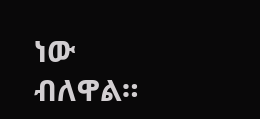ነው ብለዋል።